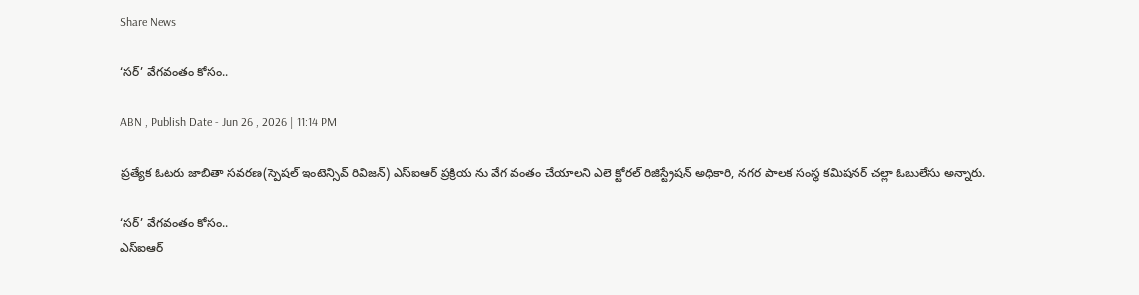Share News

‘సర్‌’ వేగవంతం కోసం..

ABN , Publish Date - Jun 26 , 2026 | 11:14 PM

ప్రత్యేక ఓటరు జాబితా సవరణ(స్పెషల్‌ ఇంటెన్సివ్‌ రివిజన్‌) ఎస్‌ఐఆర్‌ ప్రక్రియ ను వేగ వంతం చేయాలని ఎలె క్టోరల్‌ రిజిస్ట్రేషన్‌ అధికారి, నగర పాలక సంస్థ కమిషనర్‌ చల్లా ఓబులేసు అన్నారు.

‘సర్‌’ వేగవంతం కోసం..
ఎస్‌ఐఆర్‌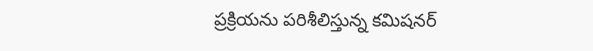ప్రక్రియను పరిశీలిస్తున్న కమిషనర్‌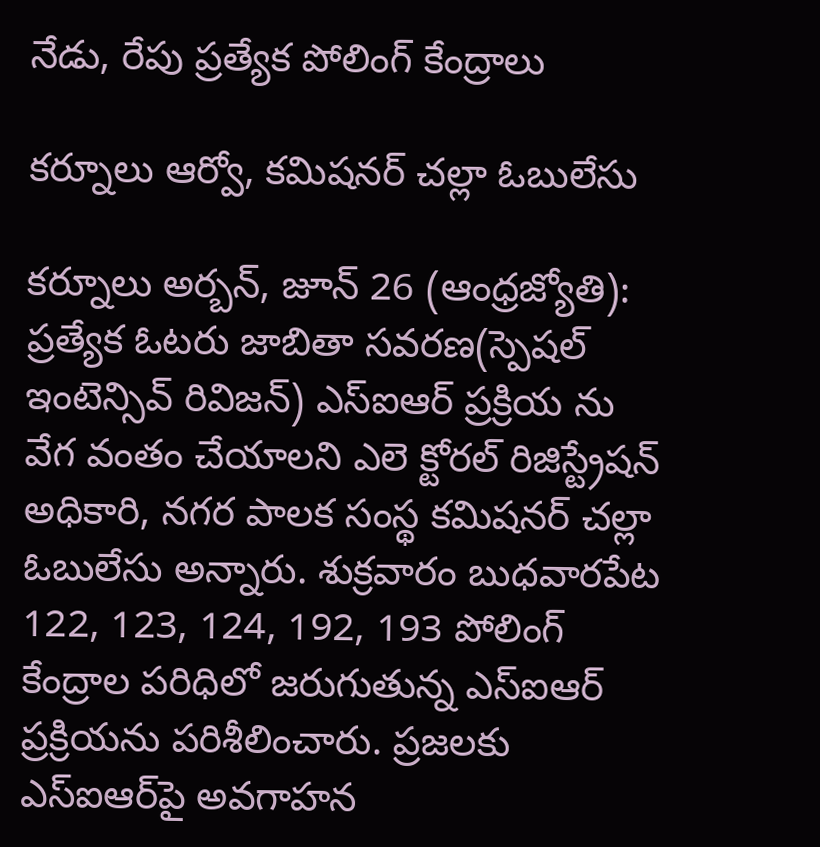నేడు, రేపు ప్రత్యేక పోలింగ్‌ కేంద్రాలు

కర్నూలు ఆర్వో, కమిషనర్‌ చల్లా ఓబులేసు

కర్నూలు అర్బన్‌, జూన్‌ 26 (ఆంధ్రజ్యోతి): ప్రత్యేక ఓటరు జాబితా సవరణ(స్పెషల్‌ ఇంటెన్సివ్‌ రివిజన్‌) ఎస్‌ఐఆర్‌ ప్రక్రియ ను వేగ వంతం చేయాలని ఎలె క్టోరల్‌ రిజిస్ట్రేషన్‌ అధికారి, నగర పాలక సంస్థ కమిషనర్‌ చల్లా ఓబులేసు అన్నారు. శుక్రవారం బుధవారపేట 122, 123, 124, 192, 193 పోలింగ్‌ కేంద్రాల పరిధిలో జరుగుతున్న ఎస్‌ఐఆర్‌ ప్రక్రియను పరిశీలించారు. ప్రజలకు ఎస్‌ఐఆర్‌పై అవగాహన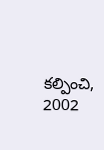కల్పించి, 2002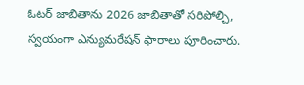ఓటర్‌ జాబితాను 2026 జాబితాతో సరిపోల్చి, స్వయంగా ఎన్యుమరేషన్‌ ఫారాలు పూరించారు.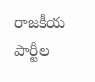రాజకీయ పార్టీల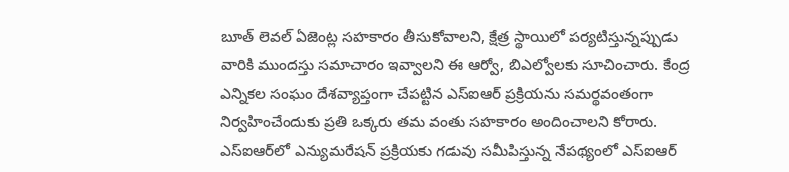బూత్‌ లెవల్‌ ఏజెంట్ల సహకారం తీసుకోవాలని, క్షేత్ర స్థాయిలో పర్యటిస్తున్నప్పుడు వారికి ముందస్తు సమాచారం ఇవ్వాలని ఈ ఆర్వో, బిఎల్వోలకు సూచించారు. కేంద్ర ఎన్నికల సంఘం దేశవ్యాప్తంగా చేపట్టిన ఎస్‌ఐఆర్‌ ప్రక్రియను సమర్థవంతంగా నిర్వహించేందుకు ప్రతి ఒక్కరు తమ వంతు సహకారం అందించాలని కోరారు. ఎస్‌ఐఆర్‌లో ఎన్యుమరేషన్‌ ప్రక్రియకు గడువు సమీపిస్తున్న నేపథ్యంలో ఎస్‌ఐఆర్‌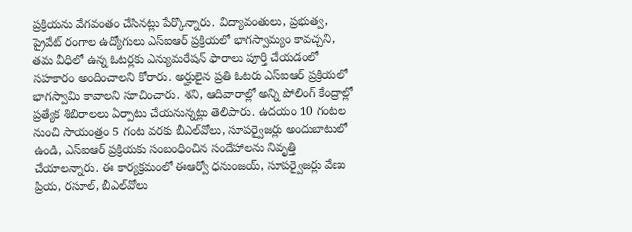ప్రక్రియను వేగవంతం చేసినట్లు పేర్కొన్నారు. విద్యావంతులు, ప్రభుత్వ, ప్రైవేట్‌ రంగాల ఉద్యోగులు ఎస్‌ఐఆర్‌ ప్రక్రియలో భాగస్వామ్యం కావచ్చని, తమ వీధిలో ఉన్న ఓటర్లకు ఎన్యుమరేషన్‌ ఫారాలు పూర్తి చేయడంలో సహకారం అందించాలని కోరారు. అర్హులైన ప్రతి ఓటరు ఎస్‌ఐఆర్‌ ప్రక్రియలో భాగస్వామి కావాలని సూచించారు. శని, ఆదివారాల్లో అన్ని పోలింగ్‌ కేంద్రాల్లో ప్రత్యేక శిబిరాలలు ఏర్పాటు చేయనున్నట్లు తెలిపారు. ఉదయం 10 గంటల నుంచి సాయంత్రం 5 గంట వరకు బీఎల్‌వోలు, సూపర్వైజర్లు అందుబాటులో ఉండి, ఎస్‌ఐఆర్‌ ప్రక్రియకు సంబంధించిన సందేహాలను నివృత్తి చేయాలన్నారు. ఈ కార్యక్రమంలో ఈఆర్వో ధనుంజయ్‌, సూపర్వైజర్లు వేణు ప్రియ, రసూల్‌, బీఎల్‌వోలు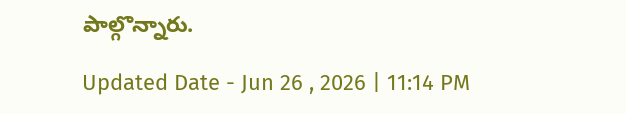పాల్గొన్నారు.

Updated Date - Jun 26 , 2026 | 11:14 PM